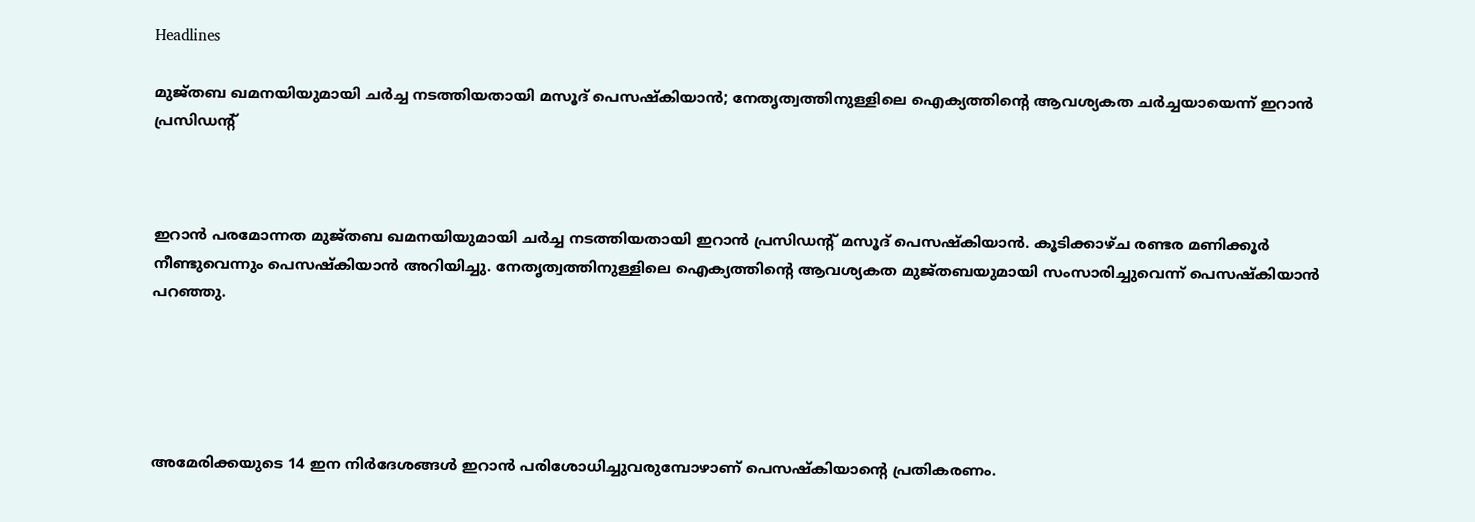Headlines

മുജ്തബ ഖമനയിയുമായി ചര്‍ച്ച നടത്തിയതായി മസൂദ് പെസഷ്‌കിയാന്‍; നേതൃത്വത്തിനുള്ളിലെ ഐക്യത്തിന്റെ ആവശ്യകത ചര്‍ച്ചയായെന്ന് ഇറാന്‍ പ്രസിഡന്റ്



ഇറാന്‍ പരമോന്നത മുജ്തബ ഖമനയിയുമായി ചര്‍ച്ച നടത്തിയതായി ഇറാന്‍ പ്രസിഡന്റ് മസൂദ് പെസഷ്‌കിയാന്‍. കൂടിക്കാഴ്ച രണ്ടര മണിക്കൂര്‍ നീണ്ടുവെന്നും പെസഷ്‌കിയാന്‍ അറിയിച്ചു. നേതൃത്വത്തിനുള്ളിലെ ഐക്യത്തിന്റെ ആവശ്യകത മുജ്തബയുമായി സംസാരിച്ചുവെന്ന് പെസഷ്‌കിയാന്‍ പറഞ്ഞു.





അമേരിക്കയുടെ 14 ഇന നിര്‍ദേശങ്ങള്‍ ഇറാന്‍ പരിശോധിച്ചുവരുമ്പോഴാണ് പെസഷ്‌കിയാന്റെ പ്രതികരണം.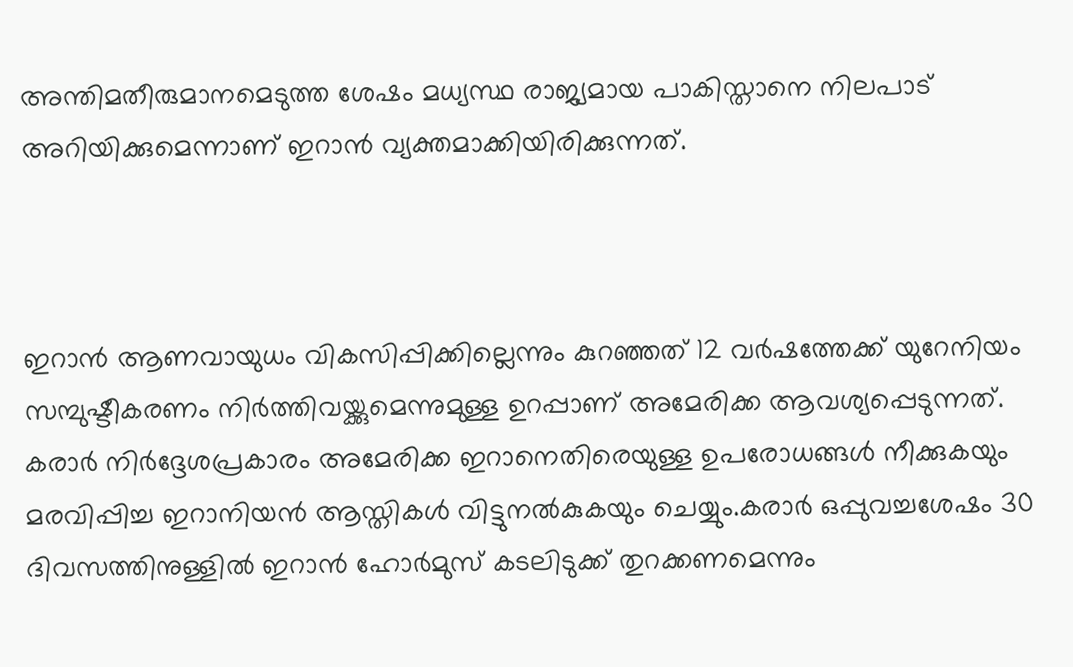അന്തിമതീരുമാനമെടുത്ത ശേഷം മധ്യസ്ഥ രാജ്യമായ പാകിസ്താനെ നിലപാട് അറിയിക്കുമെന്നാണ് ഇറാന്‍ വ്യക്തമാക്കിയിരിക്കുന്നത്.



ഇറാന്‍ ആണവായുധം വികസിപ്പിക്കില്ലെന്നും കുറഞ്ഞത് 12 വര്‍ഷത്തേക്ക് യുറേനിയം സമ്പുഷ്ടീകരണം നിര്‍ത്തിവയ്ക്കുമെന്നുമുള്ള ഉറപ്പാണ് അമേരിക്ക ആവശ്യപ്പെടുന്നത്. കരാര്‍ നിര്‍ദ്ദേശപ്രകാരം അമേരിക്ക ഇറാനെതിരെയുള്ള ഉപരോധങ്ങള്‍ നീക്കുകയും മരവിപ്പിച്ച ഇറാനിയന്‍ ആസ്തികള്‍ വിട്ടുനല്‍കുകയും ചെയ്യും.കരാര്‍ ഒപ്പുവച്ചശേഷം 30 ദിവസത്തിനുള്ളില്‍ ഇറാന്‍ ഹോര്‍മുസ് കടലിടുക്ക് തുറക്കണമെന്നും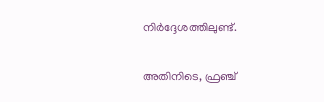നിര്‍ദ്ദേശത്തിലുണ്ട്.

അതിനിടെ, ഫ്രഞ്ച്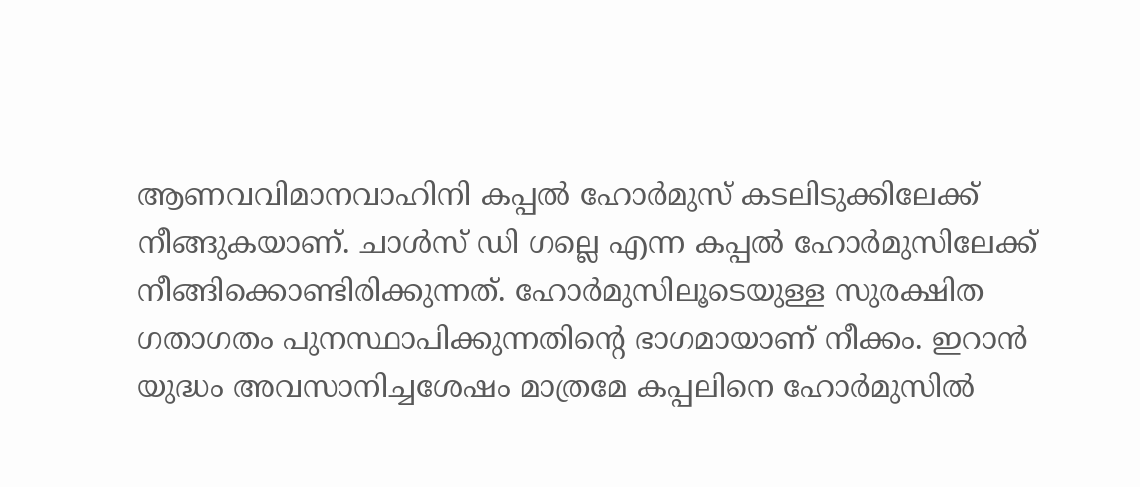ആണവവിമാനവാഹിനി കപ്പല്‍ ഹോര്‍മുസ് കടലിടുക്കിലേക്ക് നീങ്ങുകയാണ്. ചാള്‍സ് ഡി ഗല്ലെ എന്ന കപ്പല്‍ ഹോര്‍മുസിലേക്ക് നീങ്ങിക്കൊണ്ടിരിക്കുന്നത്. ഹോര്‍മുസിലൂടെയുള്ള സുരക്ഷിത ഗതാഗതം പുനസ്ഥാപിക്കുന്നതിന്റെ ഭാഗമായാണ് നീക്കം. ഇറാന്‍ യുദ്ധം അവസാനിച്ചശേഷം മാത്രമേ കപ്പലിനെ ഹോര്‍മുസില്‍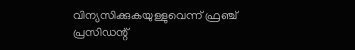വിന്യസിക്കുകയുള്ളുവെന്ന് ഫ്രഞ്ച് പ്രസിഡന്റ്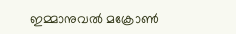ഇമ്മാനുവല്‍ മക്രോണ്‍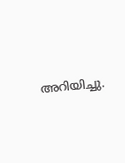അറിയിച്ചു.